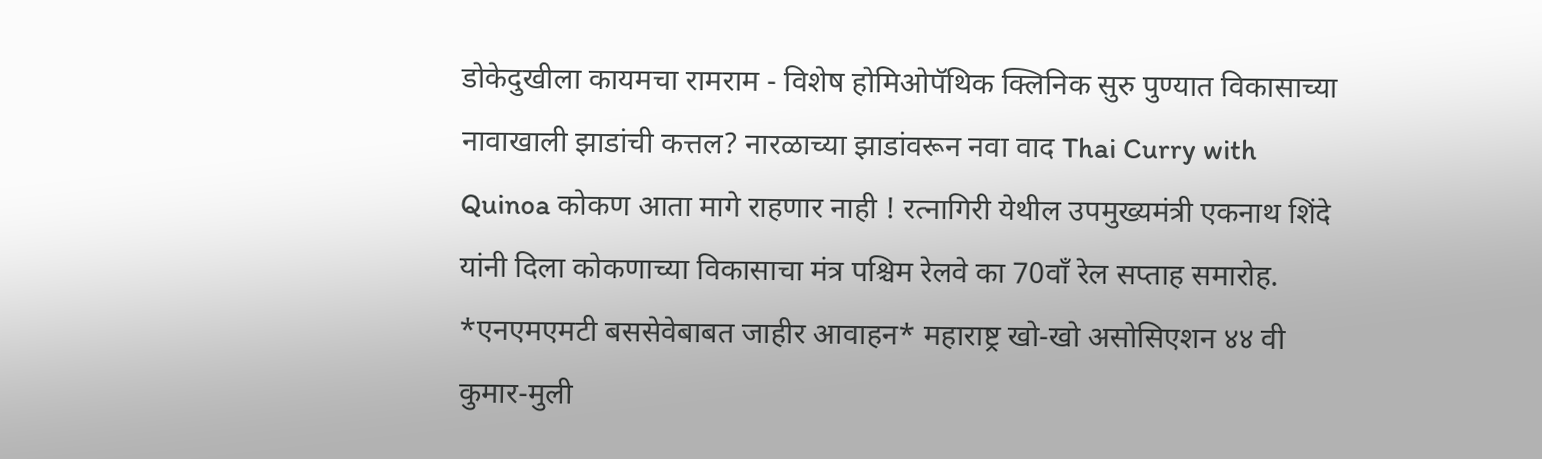डोकेदुखीला कायमचा रामराम - विशेष होमिओपॅथिक क्लिनिक सुरु पुण्यात विकासाच्या नावाखाली झाडांची कत्तल? नारळाच्या झाडांवरून नवा वाद Thai Curry with Quinoa कोकण आता मागे राहणार नाही ! रत्नागिरी येथील उपमुख्यमंत्री एकनाथ शिंदे यांनी दिला कोकणाच्या विकासाचा मंत्र पश्चिम रेलवे का 70वाँ रेल सप्ताह समारोह. *एनएमएमटी बससेवेबाबत जाहीर आवाहन* महाराष्ट्र खो-खो असोसिएशन ४४ वी कुमार-मुली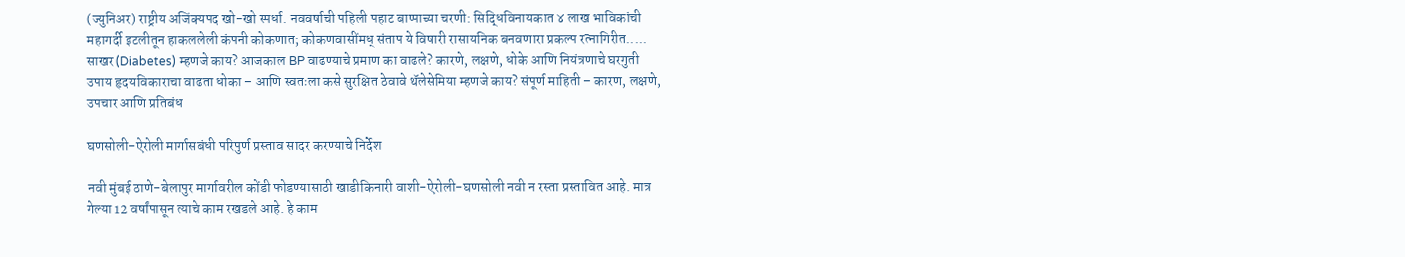(ज्युनिअर) राष्ट्रीय अजिंक्यपद खो-खो स्पर्धा. नववर्षाची पहिली पहाट बाप्पाच्या चरणी: सिद्धिविनायकात ४ लाख भाविकांची महागर्दी इटलीतून हाकललेली कंपनी कोकणात; कोकणवासींमध् संताप ये विषारी रासायनिक बनवणारा प्रकल्प रत्नागिरीत..... साखर (Diabetes) म्हणजे काय? आजकाल BP वाढण्याचे प्रमाण का वाढले? कारणे, लक्षणे, धोके आणि नियंत्रणाचे घरगुती उपाय हृदयविकाराचा वाढता धोका – आणि स्वतःला कसे सुरक्षित ठेवावे थॅलेसेमिया म्हणजे काय? संपूर्ण माहिती – कारण, लक्षणे, उपचार आणि प्रतिबंध

घणसोली-ऐरोली मार्गासबंधी परिपुर्ण प्रस्ताव सादर करण्याचे निर्देश

नवी मुंबई ठाणे-बेलापुर मार्गावरील कोंडी फोडण्यासाठी खाडीकिनारी वाशी-ऐरोली-घणसोली नवी न रस्ता प्रस्तावित आहे. मात्र गेल्या 12 वर्षांपासून त्याचे काम रखडले आहे. हे काम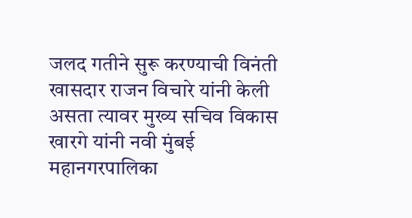जलद गतीने सुरू करण्याची विनंती खासदार राजन विचारे यांनी केली असता त्यावर मुख्य सचिव विकास खारगे यांनी नवी मुंबई महानगरपालिका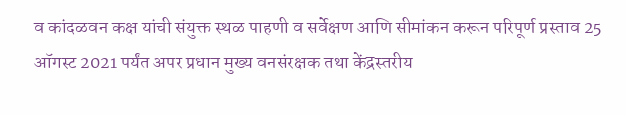व कांदळवन कक्ष यांची संयुक्त स्थळ पाहणी व सर्वेक्षण आणि सीमांकन करून परिपूर्ण प्रस्ताव 25 ऑगस्ट 2021 पर्यंत अपर प्रधान मुख्य वनसंरक्षक तथा केंद्रस्तरीय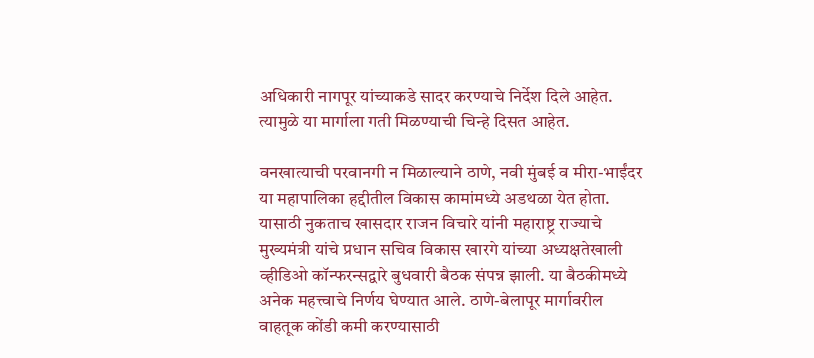अधिकारी नागपूर यांच्याकडे सादर करण्याचे निर्देश दिले आहेत. त्यामुळे या मार्गाला गती मिळण्याची चिन्हे दिसत आहेत.

वनखात्याची परवानगी न मिळाल्याने ठाणे, नवी मुंबई व मीरा-भाईंदर या महापालिका हद्दीतील विकास कामांमध्ये अडथळा येत होता. यासाठी नुकताच खासदार राजन विचारे यांनी महाराष्ट्र राज्याचे मुख्यमंत्री यांचे प्रधान सचिव विकास खारगे यांच्या अध्यक्षतेखाली व्हीडिओ कॉन्फरन्सद्वारे बुधवारी बैठक संपन्न झाली. या बैठकीमध्ये अनेक महत्त्वाचे निर्णय घेण्यात आले. ठाणे-बेलापूर मार्गावरील वाहतूक कोंडी कमी करण्यासाठी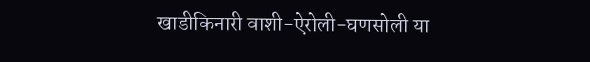खाडीकिनारी वाशी-ऐरोली-घणसोली या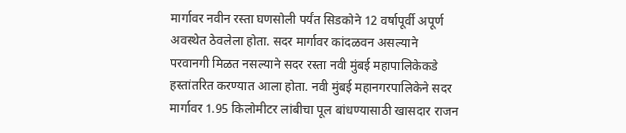मार्गावर नवीन रस्ता घणसोली पर्यंत सिडकोने 12 वर्षापूर्वी अपूर्ण अवस्थेत ठेवलेला होता. सदर मार्गावर कांदळवन असल्याने परवानगी मिळत नसल्याने सदर रस्ता नवी मुंबई महापालिकेकडे हस्तांतरित करण्यात आला होता. नवी मुंबई महानगरपालिकेने सदर मार्गावर 1.95 किलोमीटर लांबीचा पूल बांधण्यासाठी खासदार राजन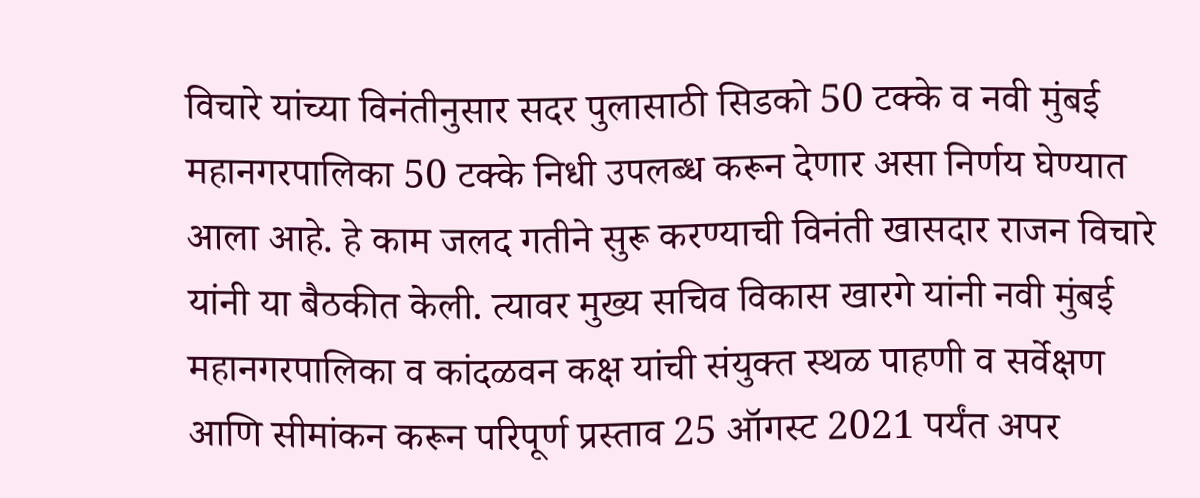विचारे यांच्या विनंतीनुसार सदर पुलासाठी सिडको 50 टक्के व नवी मुंबई महानगरपालिका 50 टक्के निधी उपलब्ध करून देणार असा निर्णय घेण्यात आला आहे. हे काम जलद गतीने सुरू करण्याची विनंती खासदार राजन विचारे यांनी या बैठकीत केली. त्यावर मुख्य सचिव विकास खारगे यांनी नवी मुंबई महानगरपालिका व कांदळवन कक्ष यांची संयुक्त स्थळ पाहणी व सर्वेक्षण आणि सीमांकन करून परिपूर्ण प्रस्ताव 25 ऑगस्ट 2021 पर्यंत अपर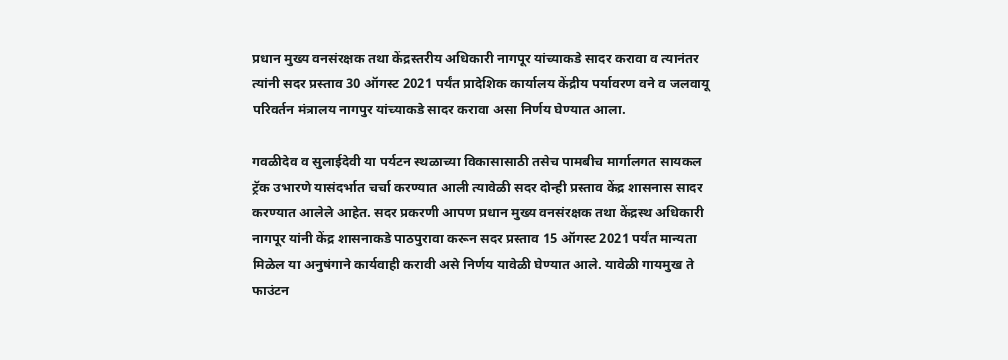प्रधान मुख्य वनसंरक्षक तथा केंद्रस्तरीय अधिकारी नागपूर यांच्याकडे सादर करावा व त्यानंतर त्यांनी सदर प्रस्ताव 30 ऑगस्ट 2021 पर्यंत प्रादेशिक कार्यालय केंद्रीय पर्यावरण वने व जलवायू परिवर्तन मंत्रालय नागपुर यांच्याकडे सादर करावा असा निर्णय घेण्यात आला.

गवळीदेव व सुलाईदेवी या पर्यटन स्थळाच्या विकासासाठी तसेच पामबीच मार्गालगत सायकल ट्रॅक उभारणे यासंदर्भात चर्चा करण्यात आली त्यावेळी सदर दोन्ही प्रस्ताव केंद्र शासनास सादर करण्यात आलेले आहेत. सदर प्रकरणी आपण प्रधान मुख्य वनसंरक्षक तथा केंद्रस्थ अधिकारी नागपूर यांनी केंद्र शासनाकडे पाठपुरावा करून सदर प्रस्ताव 15 ऑगस्ट 2021 पर्यंत मान्यता मिळेल या अनुषंगाने कार्यवाही करावी असे निर्णय यावेळी घेण्यात आले. यावेळी गायमुख ते फाउंटन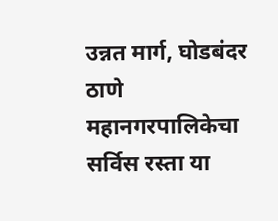उन्नत मार्ग, घोडबंदर ठाणे महानगरपालिकेचा सर्विस रस्ता या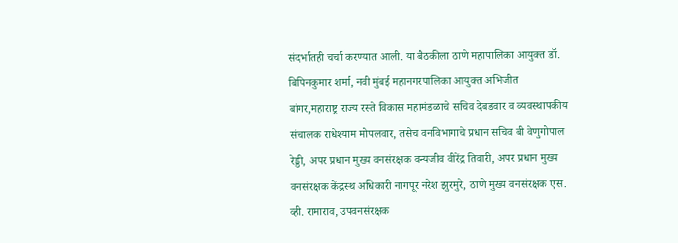संदर्भातही चर्चा करण्यात आली. या बैठकीला ठाणे महापालिका आयुक्त डॉ. बिपिनकुमार शर्मा, नवी मुंबई महानगरपालिका आयुक्त अभिजीत बांगर,महाराष्ट्र राज्य रस्ते विकास महामंडळाचे सचिव देबडवार व व्यवस्थापकीय संचालक राधेश्याम मोपलवार, तसेच वनविभागाचे प्रधान सचिव बी वेणुगोपाल रेड्डी, अपर प्रधान मुख्य वनसंरक्षक वन्यजीव वीरेंद्र तिवारी, अपर प्रधान मुख्य वनसंरक्षक केंद्रस्थ अधिकारी नागपूर नरेश झुरमुरे, ठाणे मुख्य वनसंरक्षक एस. व्ही. रामाराव, उपवनसंरक्षक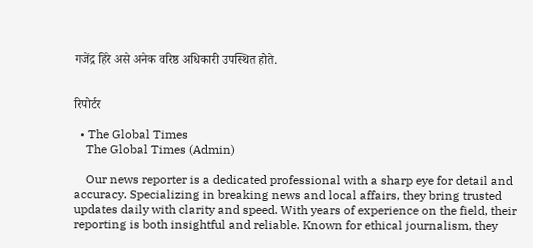गजेंद्र हिरे असे अनेक वरिष्ठ अधिकारी उपस्थित होते.


रिपोर्टर

  • The Global Times
    The Global Times (Admin)

    Our news reporter is a dedicated professional with a sharp eye for detail and accuracy. Specializing in breaking news and local affairs, they bring trusted updates daily with clarity and speed. With years of experience on the field, their reporting is both insightful and reliable. Known for ethical journalism, they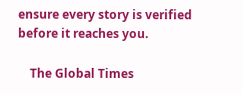ensure every story is verified before it reaches you.

    The Global Times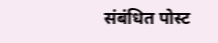संबंधित पोस्ट